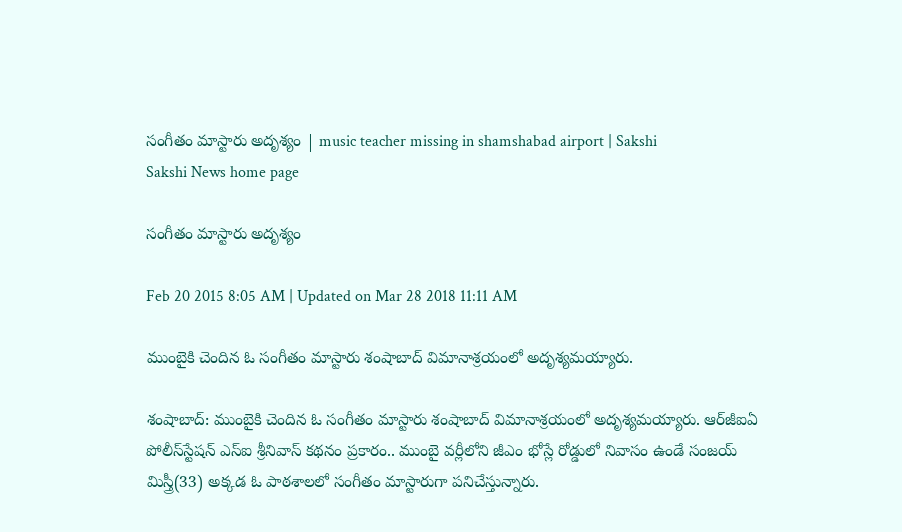సంగీతం మాస్టారు అదృశ్యం | music teacher missing in shamshabad airport | Sakshi
Sakshi News home page

సంగీతం మాస్టారు అదృశ్యం

Feb 20 2015 8:05 AM | Updated on Mar 28 2018 11:11 AM

ముంబైకి చెందిన ఓ సంగీతం మాస్టారు శంషాబాద్ విమానాశ్రయంలో అదృశ్యమయ్యారు.

శంషాబాద్: ముంబైకి చెందిన ఓ సంగీతం మాస్టారు శంషాబాద్ విమానాశ్రయంలో అదృశ్యమయ్యారు. ఆర్‌జీఐఏ పోలీస్‌స్టేషన్ ఎస్‌ఐ శ్రీనివాస్ కథనం ప్రకారం.. ముంబై వర్లీలోని జీఎం భోస్లే రోడ్డులో నివాసం ఉండే సంజయ్ మిస్త్రీ(33) అక్కడ ఓ పాఠశాలలో సంగీతం మాస్టారుగా పనిచేస్తున్నారు.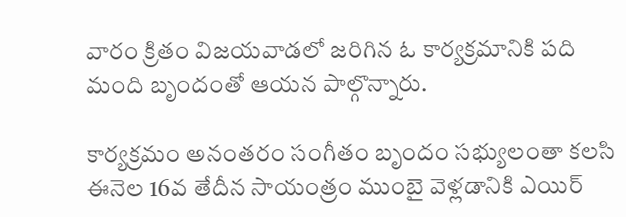వారం క్రితం విజయవాడలో జరిగిన ఓ కార్యక్రమానికి పది మంది బృందంతో ఆయన పాల్గొన్నారు.

కార్యక్రమం అనంతరం సంగీతం బృందం సభ్యులంతా కలసి ఈనెల 16వ తేదీన సాయంత్రం ముంబై వెళ్లడానికి ఎయిర్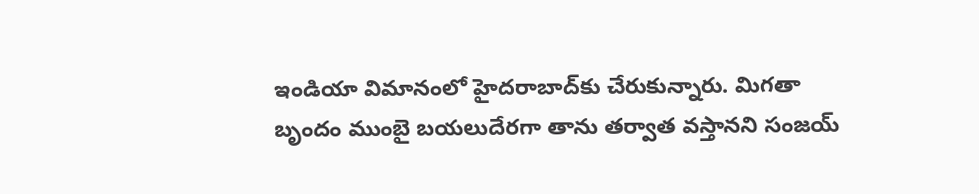ఇండియా విమానంలో హైదరాబాద్‌కు చేరుకున్నారు. మిగతా బృందం ముంబై బయలుదేరగా తాను తర్వాత వస్తానని సంజయ్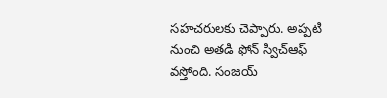సహచరులకు చెప్పారు. అప్పటి నుంచి అతడి ఫోన్ స్విచ్‌ఆఫ్ వస్తోంది. సంజయ్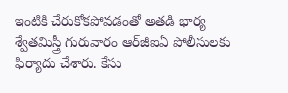ఇంటికి చేరుకోకపోవడంతో అతడి భార్య శ్వేతమిస్త్రీ గురువారం ఆర్‌జీఐఏ పోలీసులకు ఫిర్యాదు చేశారు. కేసు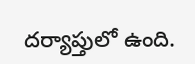దర్యాప్తులో ఉంది.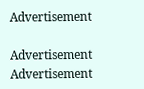Advertisement

Advertisement
Advertisement